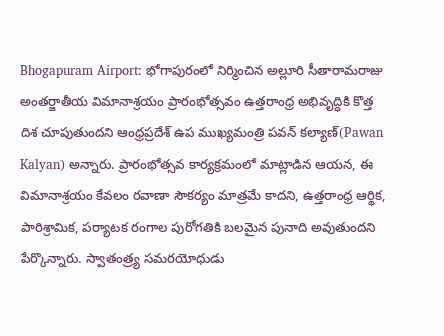Bhogapuram Airport: భోగాపురంలో నిర్మించిన అల్లూరి సీతారామరాజు అంతర్జాతీయ విమానాశ్రయం ప్రారంభోత్సవం ఉత్తరాంధ్ర అభివృద్ధికి కొత్త దిశ చూపుతుందని ఆంధ్రప్రదేశ్ ఉప ముఖ్యమంత్రి పవన్ కల్యాణ్(Pawan Kalyan) అన్నారు. ప్రారంభోత్సవ కార్యక్రమంలో మాట్లాడిన ఆయన, ఈ విమానాశ్రయం కేవలం రవాణా సౌకర్యం మాత్రమే కాదని, ఉత్తరాంధ్ర ఆర్థిక, పారిశ్రామిక, పర్యాటక రంగాల పురోగతికి బలమైన పునాది అవుతుందని పేర్కొన్నారు. స్వాతంత్ర్య సమరయోధుడు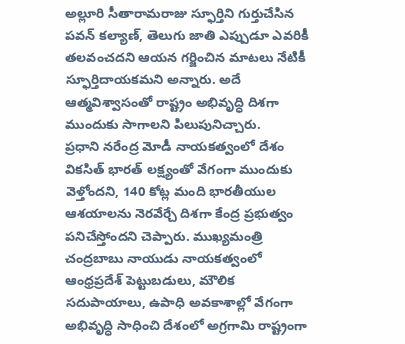అల్లూరి సీతారామరాజు స్ఫూర్తిని గుర్తుచేసిన పవన్ కల్యాణ్, తెలుగు జాతి ఎప్పుడూ ఎవరికీ తలవంచదని ఆయన గర్జించిన మాటలు నేటికీ స్ఫూర్తిదాయకమని అన్నారు. అదే ఆత్మవిశ్వాసంతో రాష్ట్రం అభివృద్ధి దిశగా ముందుకు సాగాలని పిలుపునిచ్చారు.
ప్రధాని నరేంద్ర మోడీ నాయకత్వంలో దేశం వికసిత్ భారత్ లక్ష్యంతో వేగంగా ముందుకు వెళ్తోందని, 140 కోట్ల మంది భారతీయుల ఆశయాలను నెరవేర్చే దిశగా కేంద్ర ప్రభుత్వం పనిచేస్తోందని చెప్పారు. ముఖ్యమంత్రి చంద్రబాబు నాయుడు నాయకత్వంలో ఆంధ్రప్రదేశ్ పెట్టుబడులు, మౌలిక సదుపాయాలు, ఉపాధి అవకాశాల్లో వేగంగా అభివృద్ధి సాధించి దేశంలో అగ్రగామి రాష్ట్రంగా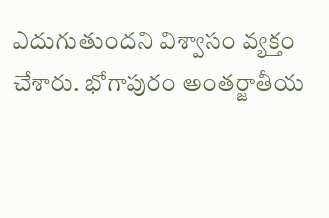ఎదుగుతుందని విశ్వాసం వ్యక్తం చేశారు. భోగాపురం అంతర్జాతీయ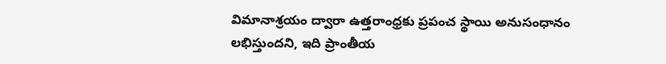విమానాశ్రయం ద్వారా ఉత్తరాంధ్రకు ప్రపంచ స్థాయి అనుసంధానం లభిస్తుందని, ఇది ప్రాంతీయ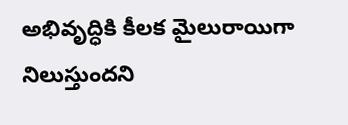అభివృద్ధికి కీలక మైలురాయిగా నిలుస్తుందని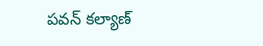పవన్ కల్యాణ్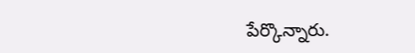పేర్కొన్నారు.